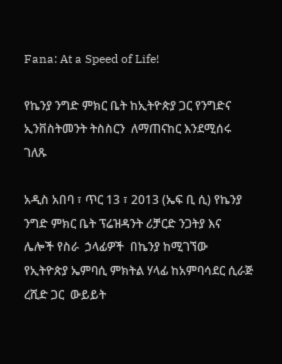Fana: At a Speed of Life!

የኬንያ ንግድ ምክር ቤት ከኢትዮጵያ ጋር የንግድና ኢንቨስትመንት ትስስርን  ለማጠናከር እንደሚሰሩ ገለጹ

አዲስ አበባ ፣ ጥር 13 ፣ 2013 (ኤፍ ቢ ሲ) የኬንያ ንግድ ምክር ቤት ፕሬዝዳንት ሪቻርድ ንጋትያ እና  ሌሎች የስራ  ኃላፊዎች  በኬንያ ከሚገኘው የኢትዮጵያ ኤምባሲ ምክትል ሃላፊ ከአምባሳደር ሲራጅ ረሺድ ጋር  ውይይት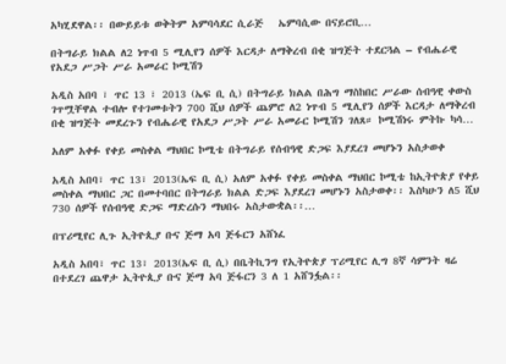አካሂደዋል፡፡ በውይይቱ ወቅትም አምባሳደር ሲራጅ   ኤምባሲው በናይሮቢ…

በትግራይ ክልል ለ2 ነጥብ 5 ሚሊየን ሰዎች እርዳታ ለማቅረብ በቂ ዝግጅት ተደርጓል – የብሔራዊ የአደጋ ሥጋት ሥራ አመራር ኮሚሽን

አዲስ አበባ ፣ ጥር 13 ፣ 2013 (ኤፍ ቢ ሲ) በትግራይ ክልል በሕግ ማስከበር ሥራው ሰብዓዊ ቀውስ ገጥሟቸዋል ተብሎ የተገመቱትን 700 ሺህ ሰዎች ጨምሮ ለ2 ነጥብ 5 ሚሊየን ሰዎች እርዳታ ለማቅረብ በቂ ዝግጅት መደረጉን የብሔራዊ የአደጋ ሥጋት ሥራ አመራር ኮሚሽን ገለጸ። ኮሚሽነሩ ምትኩ ካሳ…

አለም አቀፉ የቀይ መስቀል ማህበር ኮሚቴ በትግራይ የሰብዓዊ ድጋፍ እያደረገ መሆኑን አስታወቀ

አዲስ አበባ፣ ጥር 13፣ 2013(ኤፍ ቢ ሲ) አለም አቀፉ የቀይ መስቀል ማህበር ኮሚቴ ከኢትዮጵያ የቀይ መስቀል ማህበር ጋር በመተባበር በትግራይ ክልል ድጋፍ እያደረገ መሆኑን አስታወቀ፡፡ እስካሁን ለ5 ሺህ 730 ሰዎች የሰብዓዊ ድጋፍ ማድረሱን ማህበሩ አስታውቋል፡፡…

በፕሪሚየር ሊጉ ኢትዮጲያ ቡና ጅማ አባ ጅፋርን አሸነፈ

አዲስ አበባ፣ ጥር 13፣ 2013(ኤፍ ቢ ሲ) በቤትኪንግ የኢትዮጵያ ፕሪሚየር ሊግ 8ኛ ሳምንት ዛሬ በተደረገ ጨዋታ ኢትዮጲያ ቡና ጅማ አባ ጅፋርን 3 ለ 1 አሸንፏል፡፡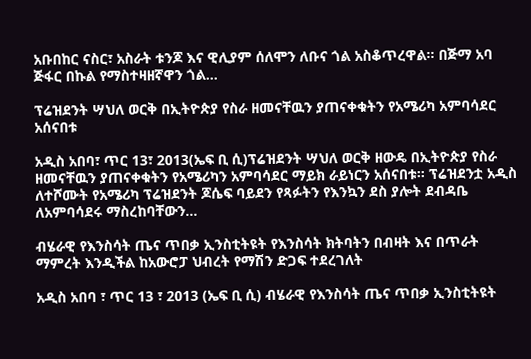አቡበከር ናስር፣ አስራት ቱንጆ እና ዊሊያም ሰለሞን ለቡና ጎል አስቆጥረዋል፡፡ በጅማ አባ ጅፋር በኩል የማስተዛዘኛዋን ጎል…

ፕሬዝደንት ሣህለ ወርቅ በኢትዮጵያ የስራ ዘመናቸዉን ያጠናቀቁትን የአሜሪካ አምባሳደር አሰናበቱ

አዲስ አበባ፣ ጥር 13፣ 2013(ኤፍ ቢ ሲ)ፕሬዝደንት ሣህለ ወርቅ ዘውዴ በኢትዮጵያ የስራ ዘመናቸዉን ያጠናቀቁትን የአሜሪካን አምባሳደር ማይክ ራይነርን አሰናበቱ፡፡ ፕሬዝደንቷ አዲስ ለተሾሙት የአሜሪካ ፕሬዝደንት ጆሴፍ ባይደን የጻፉትን የእንኳን ደስ ያሎት ደብዳቤ ለአምባሳደሩ ማስረከባቸውን…

ብሄራዊ የእንስሳት ጤና ጥበቃ ኢንስቲትዩት የእንስሳት ክትባትን በብዛት እና በጥራት ማምረት እንዲችል ከአውሮፓ ህብረት የማሽን ድጋፍ ተደረገለት

አዲስ አበባ ፣ ጥር 13 ፣ 2013 (ኤፍ ቢ ሲ) ብሄራዊ የእንስሳት ጤና ጥበቃ ኢንስቲትዩት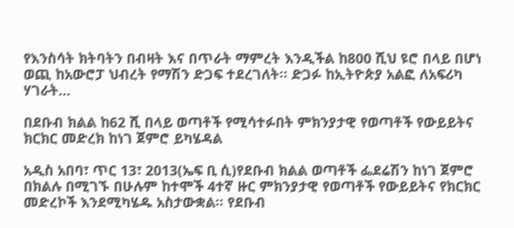የእንስሳት ክትባትን በብዛት እና በጥራት ማምረት እንዲችል ከ800 ሺህ ዩሮ በላይ በሆነ ወጪ ከአውሮፓ ህብረት የማሽን ድጋፍ ተደረገለት፡፡ ድጋፉ ከኢትዮጵያ አልፎ ለአፍሪካ ሃገራት…

በደቡብ ክልል ከ62 ሺ በላይ ወጣቶች የሚሳተፉበት ምክንያታዊ የወጣቶች የውይይትና ክርክር መድረክ ከነገ ጀምሮ ይካሄዳል

አዲስ አበባ፣ ጥር 13፣ 2013(ኤፍ ቢ ሲ)የደቡብ ክልል ወጣቶች ፌደሬሽን ከነገ ጀምሮ በክልሉ በሚገኙ በሁሉም ከተሞች 4ተኛ ዙር ምክንያታዊ የወጣቶች የውይይትና የክርክር መድረኮች እንደሚካሄዱ አስታውቋል። የደቡብ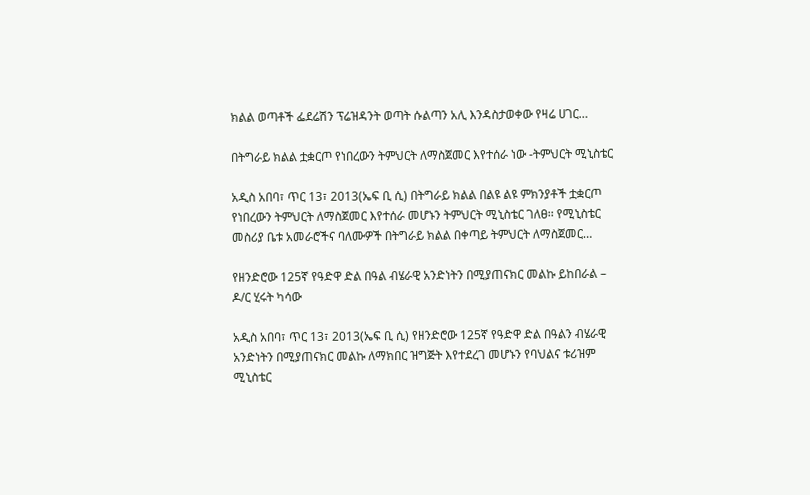ክልል ወጣቶች ፌደሬሽን ፕሬዝዳንት ወጣት ሱልጣን አሊ እንዳስታወቀው የዛሬ ሀገር…

በትግራይ ክልል ቷቋርጦ የነበረውን ትምህርት ለማስጀመር እየተሰራ ነው -ትምህርት ሚኒስቴር

አዲስ አበባ፣ ጥር 13፣ 2013(ኤፍ ቢ ሲ) በትግራይ ክልል በልዩ ልዩ ምክንያቶች ቷቋርጦ የነበረውን ትምህርት ለማስጀመር እየተሰራ መሆኑን ትምህርት ሚኒስቴር ገለፀ፡፡ የሚኒስቴር መስሪያ ቤቱ አመራሮችና ባለሙዎች በትግራይ ክልል በቀጣይ ትምህርት ለማስጀመር…

የዘንድሮው 125ኛ የዓድዋ ድል በዓል ብሄራዊ አንድነትን በሚያጠናክር መልኩ ይከበራል – ዶ/ር ሂሩት ካሳው

አዲስ አበባ፣ ጥር 13፣ 2013(ኤፍ ቢ ሲ) የዘንድሮው 125ኛ የዓድዋ ድል በዓልን ብሄራዊ አንድነትን በሚያጠናክር መልኩ ለማክበር ዝግጅት እየተደረገ መሆኑን የባህልና ቱሪዝም ሚኒስቴር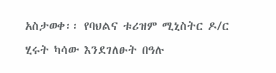አስታወቀ፡፡ የባህልና ቱሪዝም ሚኒስትር ዶ/ር ሂሩት ካሳው እንደገለፁት በዓሉ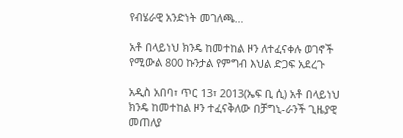የብሄራዊ አንድነት መገለጫ…

አቶ በላይነህ ክንዴ ከመተከል ዞን ለተፈናቀሉ ወገኖች የሚውል 800 ኩንታል የምግብ እህል ድጋፍ አደረጉ

አዲስ አበባ፣ ጥር 13፣ 2013(ኤፍ ቢ ሲ) አቶ በላይነህ ክንዴ ከመተከል ዞን ተፈናቅለው በቻግኒ-ራንች ጊዜያዊ መጠለያ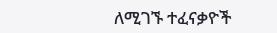ለሚገኙ ተፈናቃዮች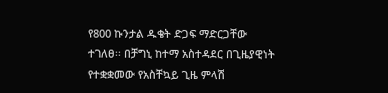የ800 ኩንታል ዱቄት ድጋፍ ማድርጋቸው ተገለፀ፡፡ በቻግኒ ከተማ አስተዳደር በጊዜያዊነት የተቋቋመው የአስቸኳይ ጊዜ ምላሽ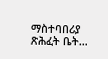ማስተባበሪያ ጽሕፈት ቤት…